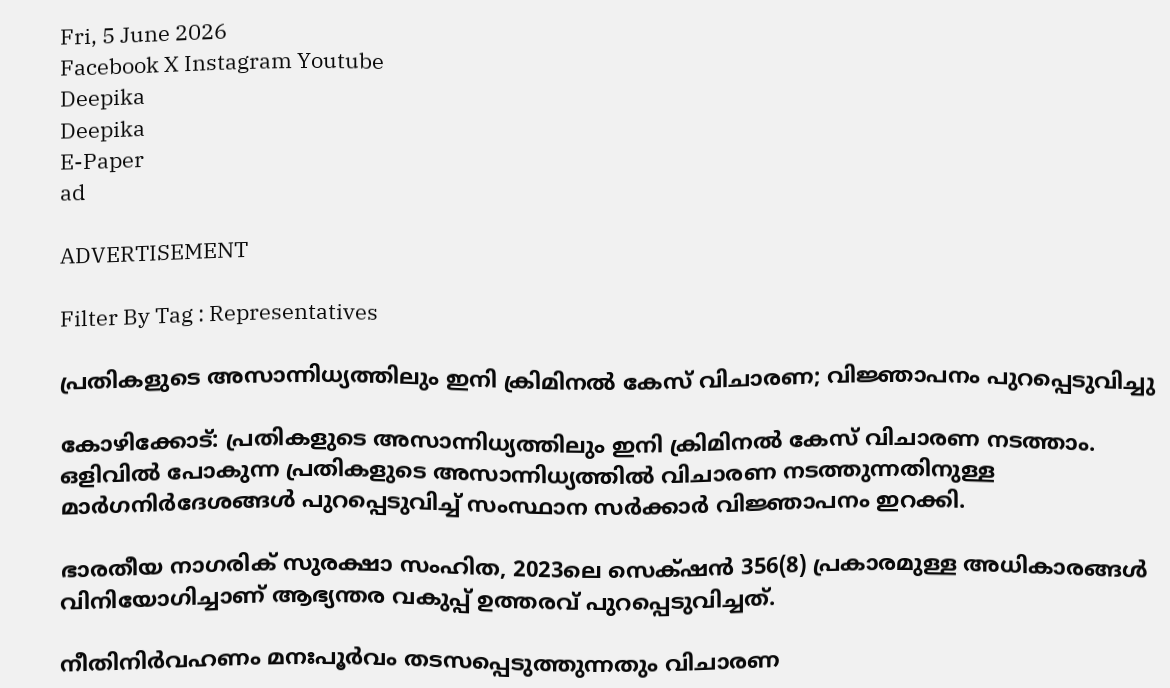Fri, 5 June 2026
Facebook X Instagram Youtube
Deepika
Deepika
E-Paper
ad

ADVERTISEMENT

Filter By Tag : Representatives

പ്രതികളുടെ അസാന്നിധ്യത്തിലും ഇനി ക്രിമിനല്‍ കേസ് വിചാരണ; വിജ്ഞാപനം പുറപ്പെടുവിച്ചു

കോഴിക്കോട്: പ്രതികളുടെ അസാന്നിധ്യത്തിലും ഇനി ക്രിമിനല്‍ കേസ് വിചാരണ നടത്താം. ഒളിവില്‍ പോകുന്ന പ്രതികളുടെ അസാന്നിധ്യത്തില്‍ വിചാരണ നടത്തുന്നതിനുള്ള മാര്‍ഗനിര്‍ദേശങ്ങള്‍ പുറപ്പെടുവിച്ച് സംസ്ഥാന സര്‍ക്കാര്‍ വിജ്ഞാപനം ഇറക്കി.

ഭാരതീയ നാഗരിക് സുരക്ഷാ സംഹിത, 2023ലെ സെക്‌ഷന്‍ 356(8) പ്രകാരമുള്ള അധികാരങ്ങള്‍ വിനിയോഗിച്ചാണ് ആഭ്യന്തര വകുപ്പ് ഉത്തരവ് പുറപ്പെടുവിച്ചത്.

നീതിനിര്‍വഹണം മനഃപൂർവം തടസപ്പെടുത്തുന്നതും വിചാരണ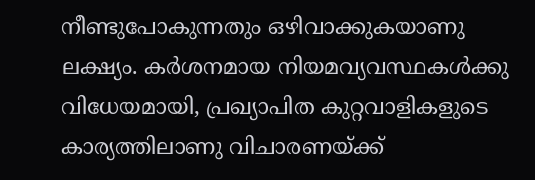നീണ്ടുപോകുന്നതും ഒഴിവാക്കുകയാണു ലക്ഷ്യം. കര്‍ശനമായ നിയമവ്യവസ്ഥകള്‍ക്കു വിധേയമായി, പ്രഖ്യാപിത കുറ്റവാളികളുടെ കാര്യത്തിലാണു വിചാരണയ്ക്ക്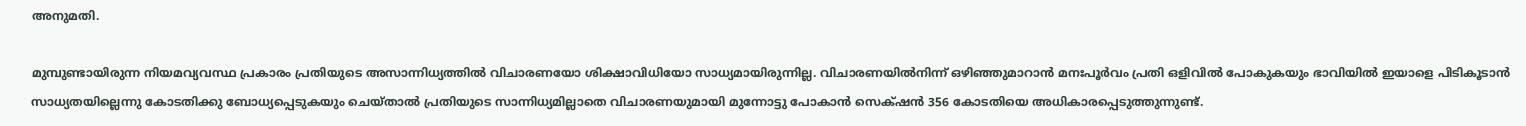അനുമതി.

മുമ്പുണ്ടായിരുന്ന നിയമവ്യവസ്ഥ പ്രകാരം പ്രതിയുടെ അസാന്നിധ്യത്തില്‍ വിചാരണയോ ശിക്ഷാവിധിയോ സാധ്യമായിരുന്നില്ല. വിചാരണയില്‍നിന്ന് ഒഴിഞ്ഞുമാറാന്‍ മനഃപൂര്‍വം പ്രതി ഒളിവില്‍ പോകുകയും ഭാവിയില്‍ ഇയാളെ പിടികൂടാന്‍ സാധ്യതയില്ലെന്നു കോടതിക്കു ബോധ്യപ്പെടുകയും ചെയ്താല്‍ പ്രതിയുടെ സാന്നിധ്യമില്ലാതെ വിചാരണയുമായി മുന്നോട്ടു പോകാന്‍ സെക്‌ഷന്‍ 356 കോടതിയെ അധികാരപ്പെടുത്തുന്നുണ്ട്.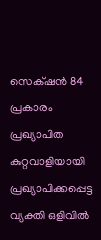സെക്‌ഷന്‍ 84 പ്രകാരം പ്രഖ്യാപിത കുറ്റവാളിയായി പ്രഖ്യാപിക്കപ്പെട്ട വ്യക്തി ഒളിവില്‍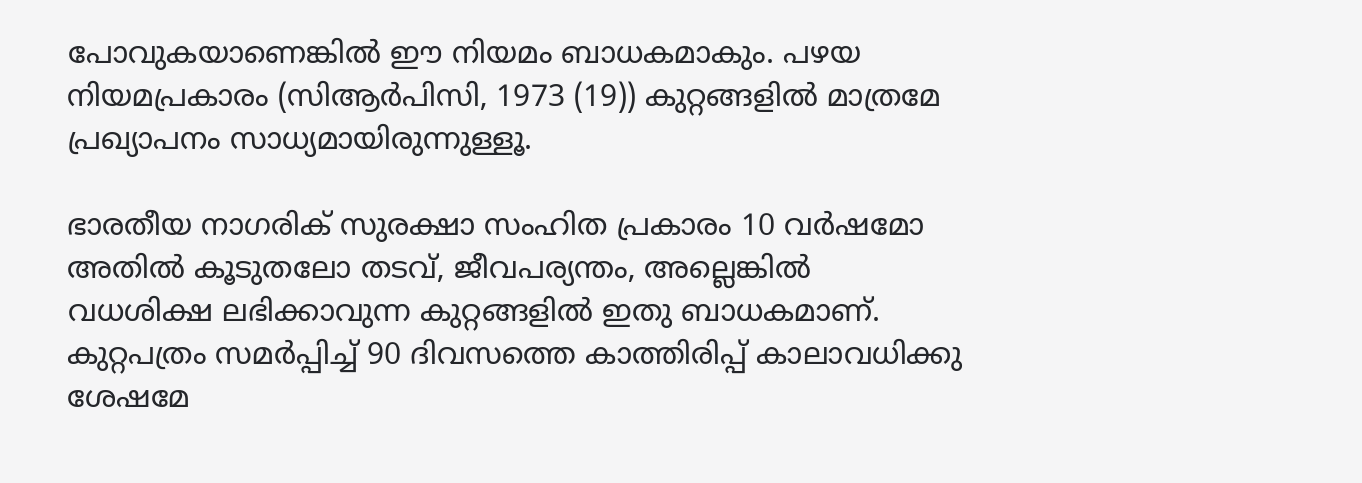പോവുകയാണെങ്കില്‍ ഈ നിയമം ബാധകമാകും. പഴയ നിയമപ്രകാരം (സിആര്‍പിസി, 1973 (19)) കുറ്റങ്ങളില്‍ മാത്രമേ പ്രഖ്യാപനം സാധ്യമായിരുന്നുള്ളൂ.

ഭാരതീയ നാഗരിക് സുരക്ഷാ സംഹിത പ്രകാരം 10 വര്‍ഷമോ അതില്‍ കൂടുതലോ തടവ്, ജീവപര്യന്തം, അല്ലെങ്കില്‍ വധശിക്ഷ ലഭിക്കാവുന്ന കുറ്റങ്ങളില്‍ ഇതു ബാധകമാണ്. കുറ്റപത്രം സമര്‍പ്പിച്ച് 90 ദിവസത്തെ കാത്തിരിപ്പ് കാലാവധിക്കു ശേഷമേ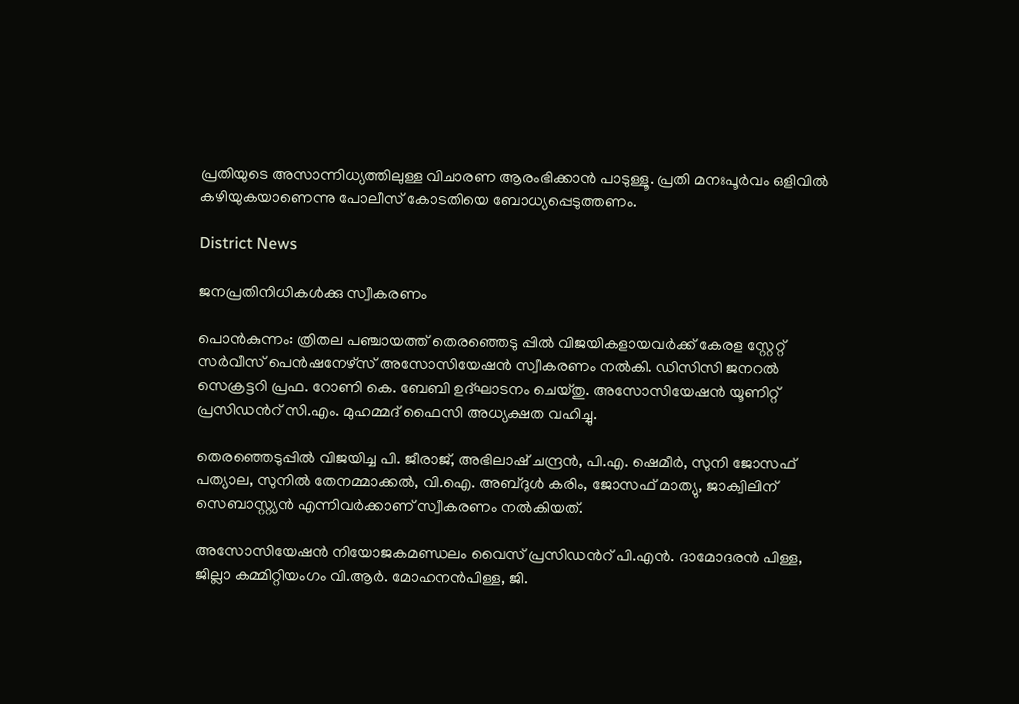പ്രതിയുടെ അസാന്നിധ്യത്തിലുള്ള വിചാരണ ആരംഭിക്കാന്‍ പാടുള്ളൂ. പ്രതി മനഃപൂര്‍വം ഒളിവില്‍ കഴിയുകയാണെന്നു പോലീസ് കോടതിയെ ബോധ്യപ്പെടുത്തണം.

District News

ജനപ്രതിനിധികൾക്കു സ്വീകരണം

പൊൻകുന്നം: ത്രിതല പഞ്ചായത്ത് തെരഞ്ഞെടു പ്പിൽ വിജയികളായവർക്ക് കേരള സ്റ്റേറ്റ് സർവീസ് പെൻഷനേഴ്‌സ് അസോസിയേഷൻ സ്വീകരണം നൽകി. ഡിസിസി ജനറൽ സെക്രട്ടറി പ്രഫ. റോണി കെ. ബേബി ഉദ്ഘാടനം ചെയ്തു. അസോസിയേഷൻ യൂണിറ്റ് പ്രസിഡന്‍റ് സി.എം. മുഹമ്മദ് ഫൈസി അധ്യക്ഷത വഹിച്ചു.

തെരഞ്ഞെടുപ്പിൽ വിജയിച്ച പി. ജീരാജ്, അഭിലാഷ് ചന്ദ്രൻ, പി.എ. ഷെമീർ, സുനി ജോസഫ് പത്യാല, സുനിൽ തേനമ്മാക്കൽ, വി.ഐ. അബ്ദുൾ കരിം, ജോസഫ് മാത്യു, ജാക്വിലിന്‌ സെബാസ്റ്റ്യൻ എന്നിവർക്കാണ് സ്വീകരണം നൽകിയത്.

അസോസിയേഷൻ നിയോജകമണ്ഡലം വൈസ് പ്രസിഡന്‍റ് പി.എൻ. ദാമോദരൻ പിള്ള, ജില്ലാ കമ്മിറ്റിയംഗം വി.ആർ. മോഹനൻപിള്ള, ജി.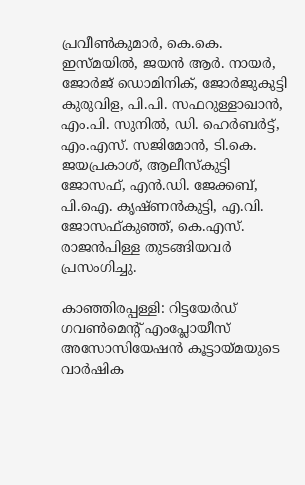പ്രവീൺകുമാർ, കെ.കെ. ഇസ്മയിൽ, ജയൻ ആർ. നായർ, ജോർജ് ഡൊമിനിക്, ജോർജുകുട്ടി കുരുവിള, പി.പി. സഫറുള്ളാഖാൻ, എം.പി. സുനിൽ, ഡി. ഹെർബർട്ട്, എം.എസ്. സജിമോൻ, ടി.കെ. ജയപ്രകാശ്, ആലീസ്‌കുട്ടി ജോസഫ്, എൻ.ഡി. ജേക്കബ്, പി.ഐ. കൃഷ്ണൻകുട്ടി, എ.വി. ജോസഫ്കുഞ്ഞ്, കെ.എസ്. രാജൻപിള്ള തുടങ്ങിയവർ പ്രസംഗിച്ചു.

കാഞ്ഞിരപ്പള്ളി: റിട്ടയേർഡ് ഗവൺമെന്‍റ് എംപ്ലോയീസ് അസോസിയേഷൻ കൂട്ടായ്മയുടെ വാർഷിക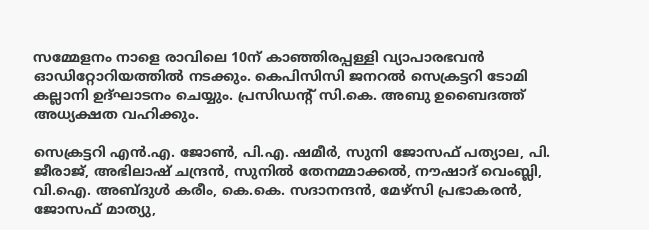സമ്മേളനം നാളെ രാവിലെ 10ന് കാഞ്ഞിരപ്പള്ളി വ്യാപാരഭവൻ ഓഡിറ്റോറിയത്തിൽ നടക്കും. കെപിസിസി ജനറൽ സെക്രട്ടറി ടോമി കല്ലാനി ഉദ്ഘാടനം ചെയ്യും. പ്രസിഡന്‍റ് സി.കെ. അബു ഉബൈദത്ത് അധ്യക്ഷത വഹിക്കും.

സെക്രട്ടറി എൻ.എ. ജോൺ, പി.എ. ഷമീർ, സുനി ജോസഫ് പത്യാല, പി. ജീരാജ്, അഭിലാഷ് ചന്ദ്രൻ, സുനിൽ തേനമ്മാക്കൽ, നൗഷാദ് വെംബ്ലി, വി.ഐ. അബ്ദുൾ കരീം, കെ.കെ. സദാനന്ദൻ, മേഴ്സി പ്രഭാകരൻ, ജോസഫ് മാത്യു,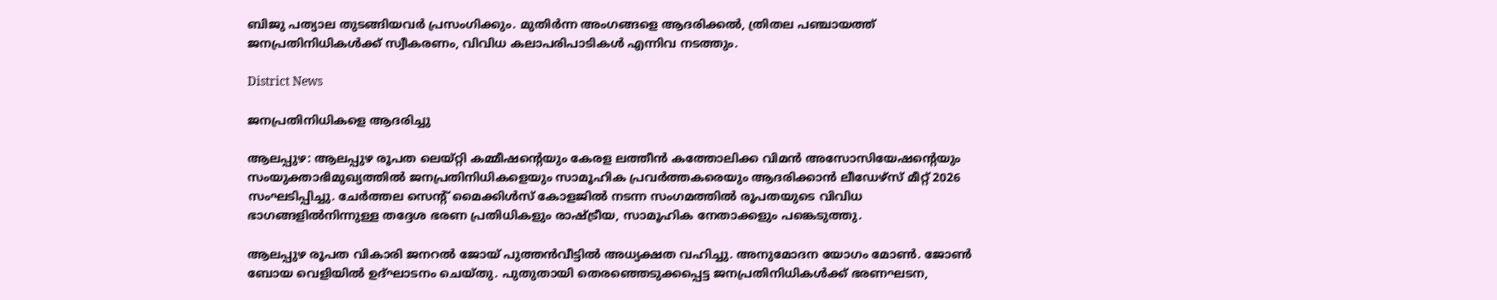ബിജു പത്യാല തുടങ്ങിയവർ പ്രസംഗിക്കും. മുതിർന്ന അംഗങ്ങളെ ആദരിക്കൽ, ത്രിതല പഞ്ചായത്ത് ജനപ്രതിനിധികൾക്ക് സ്വീകരണം, വിവിധ കലാപരിപാടികൾ എന്നിവ നടത്തും.

District News

ജനപ്രതിനിധികളെ ആദരിച്ചു

ആലപ്പുഴ: ആലപ്പുഴ രൂപത ലെയ്റ്റി കമ്മീഷന്‍റെയും കേരള ലത്തീൻ കത്തോലിക്ക വിമൻ അസോസിയേഷന്‍റെയും സംയുക്താഭിമുഖ്യത്തിൽ ജനപ്രതിനിധികളെയും സാമൂഹിക പ്രവർത്തകരെയും ആദരിക്കാൻ ലീഡേഴ്സ് മീറ്റ് 2026 സംഘടിപ്പിച്ചു. ചേർത്തല സെന്‍റ് മൈക്കിൾസ് കോളജിൽ നടന്ന സംഗമത്തിൽ രൂപതയുടെ വിവിധ ഭാഗങ്ങളിൽനിന്നുള്ള തദ്ദേശ ഭരണ പ്രതിധികളും രാഷ്ട്രീയ, സാമൂഹിക നേതാക്കളും പങ്കെടുത്തു.

ആലപ്പുഴ രൂപത വികാരി ജനറൽ ജോയ് പുത്തൻവീട്ടിൽ അധ്യക്ഷത വഹിച്ചു. അനുമോദന യോഗം മോൺ. ജോൺ ബോയ വെളിയിൽ ഉദ്ഘാടനം ചെയ്തു. പുതുതായി തെരഞ്ഞെടുക്കപ്പെട്ട ജനപ്രതിനിധികൾക്ക് ഭരണഘടന,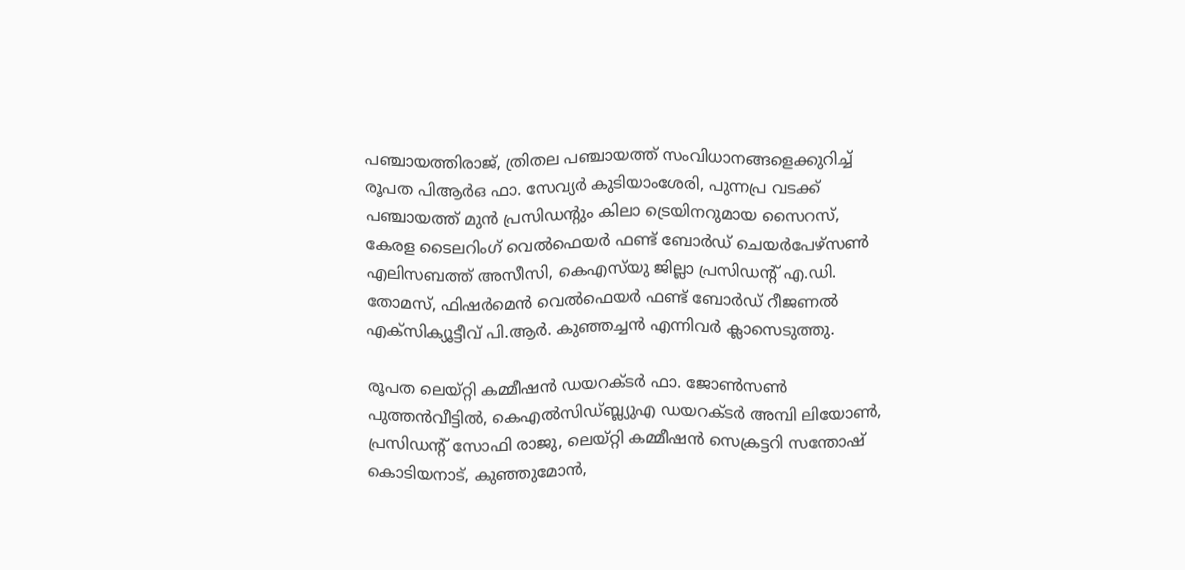പഞ്ചായത്തിരാജ്, ത്രിതല പഞ്ചായത്ത് സംവിധാനങ്ങളെക്കുറിച്ച് രൂപത പിആർഒ ഫാ. സേവ്യർ കുടിയാംശേരി, പുന്നപ്ര വടക്ക് പഞ്ചായത്ത് മുൻ പ്രസിഡന്‍റും കിലാ ട്രെയിനറുമായ സൈറസ്, കേരള ടൈലറിംഗ് വെൽഫെയർ ഫണ്ട് ബോർഡ് ചെയർപേഴ്സൺ എലിസബത്ത് അസീസി, കെഎസ്‌യു ജില്ലാ പ്രസിഡന്‍റ് എ.ഡി. തോമസ്, ഫിഷർമെൻ വെൽഫെയർ ഫണ്ട് ബോർഡ് റീജണൽ എക്സിക്യൂട്ടീവ് പി.ആർ. കുഞ്ഞച്ചൻ എന്നിവർ ക്ലാസെടുത്തു.

രൂപത ലെയ്റ്റി കമ്മീഷൻ ഡയറക്ടർ ഫാ. ജോൺസൺ പുത്തൻവീട്ടിൽ, കെഎൽസിഡ്ബ്ല്യുഎ ഡയറക്ടർ അമ്പി ലിയോൺ, പ്രസിഡന്‍റ് സോഫി രാജു, ലെയ്റ്റി കമ്മീഷൻ സെക്രട്ടറി സന്തോഷ് കൊടിയനാട്, കുഞ്ഞുമോൻ,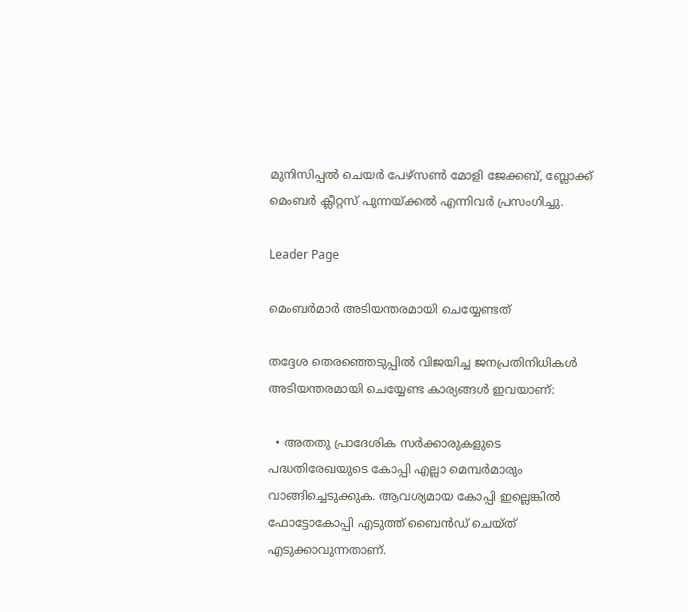മുനിസിപ്പൽ ചെയർ പേഴ്സൺ മോളി ജേക്കബ്, ബ്ലോക്ക് മെംബർ ക്ലീറ്റസ് പുന്നയ്ക്കൽ എന്നിവർ പ്രസംഗിച്ചു.

Leader Page

മെംബർമാർ അടിയന്തരമായി ചെയ്യേണ്ടത്

തദ്ദേശ തെരഞ്ഞെടുപ്പിൽ വിജയിച്ച ജനപ്രതിനിധികൾ അടിയന്തരമായി ചെയ്യേണ്ട കാര‍്യങ്ങൾ ഇവയാണ്:

  • അതതു പ്രാദേശിക സർക്കാരുകളുടെ പദ്ധതിരേഖയുടെ കോപ്പി എല്ലാ മെമ്പർമാരും വാങ്ങിച്ചെടുക്കുക. ആവശ്യമായ കോപ്പി ഇല്ലെങ്കിൽ ഫോട്ടോകോപ്പി എടുത്ത് ബൈൻഡ് ചെയ്ത് എടുക്കാവുന്നതാണ്.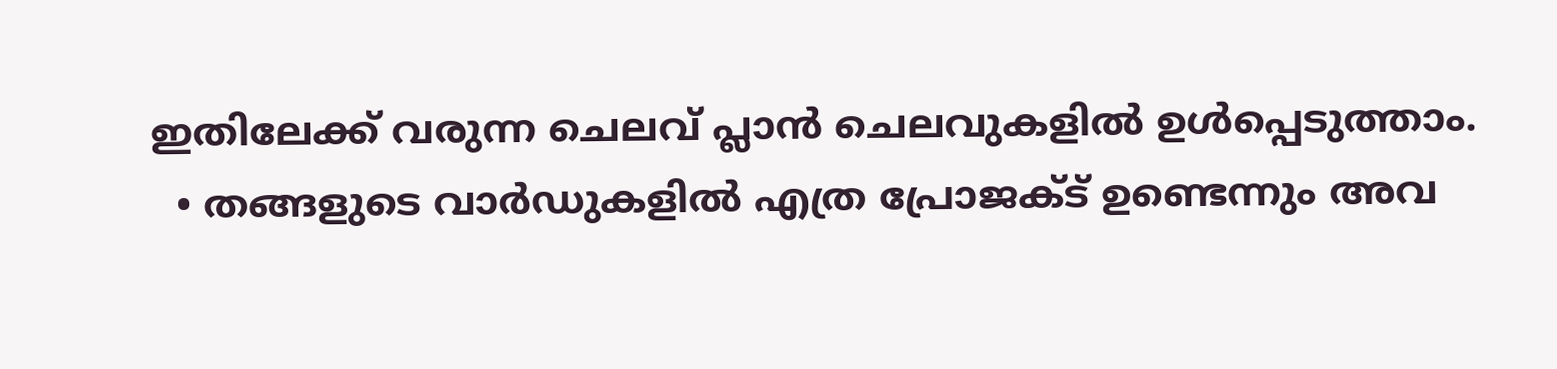ഇതിലേക്ക് വരുന്ന ചെലവ് പ്ലാൻ ചെലവുകളിൽ ഉൾപ്പെടുത്താം.
  • തങ്ങളുടെ വാർഡുകളിൽ എത്ര പ്രോജക്ട് ഉണ്ടെന്നും അവ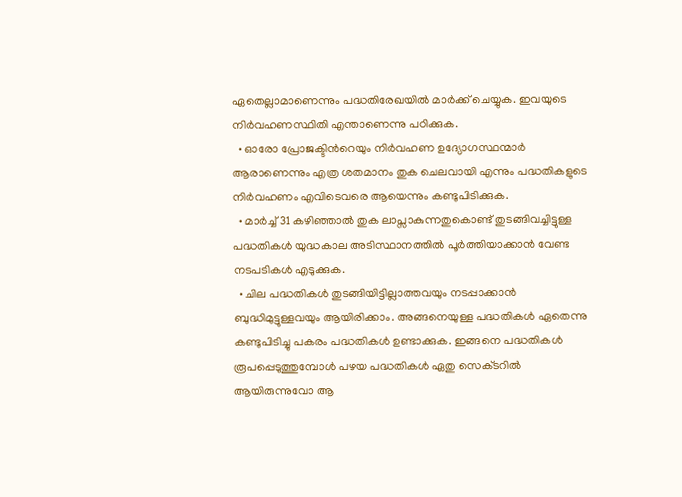ഏതെല്ലാമാണെന്നും പദ്ധതിരേഖയിൽ മാർക്ക് ചെയ്യുക. ഇവയുടെ നിർവഹണസ്ഥിതി എന്താണെന്നു പഠിക്കുക.
  • ഓരോ പ്രോജക്ടിന്‍റെയും നിർവഹണ ഉദ്യോഗസ്ഥന്മാർ ആരാണെന്നും എത്ര ശതമാനം തുക ചെലവായി എന്നും പദ്ധതികളുടെ നിർവഹണം എവിടെവരെ ആയെന്നും കണ്ടുപിടിക്കുക.
  • മാർച്ച് 31 കഴിഞ്ഞാൽ തുക ലാപ്സാകുന്നതുകൊണ്ട് തുടങ്ങിവച്ചിട്ടുള്ള പദ്ധതികൾ യുദ്ധകാല അടിസ്ഥാനത്തിൽ പൂർത്തിയാക്കാൻ വേണ്ട നടപടികൾ എടുക്കുക.
  • ചില പദ്ധതികൾ തുടങ്ങിയിട്ടില്ലാത്തവയും നടപ്പാക്കാൻ ബുദ്ധിമുട്ടുള്ളവയും ആയിരിക്കാം. അങ്ങനെയുള്ള പദ്ധതികൾ ഏതെന്നു കണ്ടുപിടിച്ചു പകരം പദ്ധതികൾ ഉണ്ടാക്കുക. ഇങ്ങനെ പദ്ധതികൾ രൂപപ്പെടുത്തുമ്പോൾ പഴയ പദ്ധതികൾ ഏതു സെക്‌ടറിൽ ആയിരുന്നുവോ ആ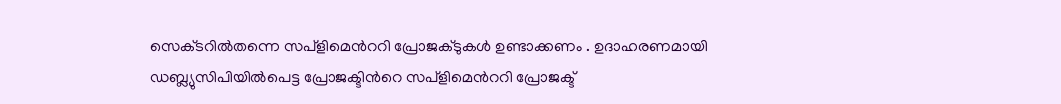സെക‌്ടറിൽതന്നെ സപ്ളിമെന്‍ററി പ്രോജക്ടുകൾ ഉണ്ടാക്കണം . ഉദാഹരണമായി ഡബ്ല‍്യുസിപിയിൽപെട്ട പ്രോജക്ടിന്‍റെ സപ്ളിമെന്‍ററി പ്രോജക്ട്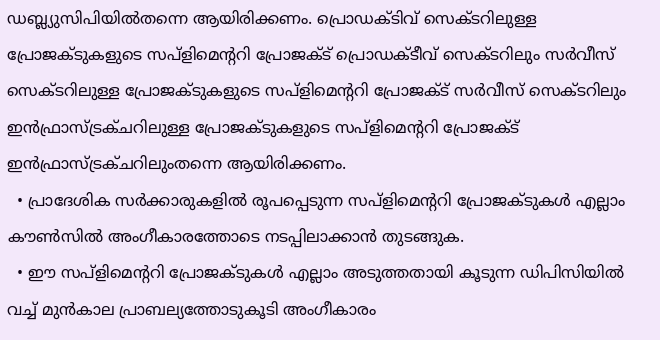ഡബ്ല‍്യുസിപിയിൽതന്നെ ആയിരിക്കണം. പ്രൊഡക്ടിവ് സെക‌്ടറിലുള്ള പ്രോജക്ടുകളുടെ സപ്ളിമെന്‍ററി പ്രോജക്ട് പ്രൊഡക്ടീവ് സെക‌്ടറിലും സർവീസ് സെക‌്ടറിലുള്ള പ്രോജക്ടുകളുടെ സപ്ളിമെന്‍ററി പ്രോജക്ട് സർവീസ് സെക‌്ടറിലും ഇൻഫ്രാസ്ട്രക്ചറിലുള്ള പ്രോജക്ടുകളുടെ സപ്ളിമെന്‍ററി പ്രോജക്ട് ഇൻഫ്രാസ്ട്രക്ചറിലുംതന്നെ ആയിരിക്കണം.
  • പ്രാദേശിക സർക്കാരുകളിൽ രൂപപ്പെടുന്ന സപ്ളിമെന്‍ററി പ്രോജക്ടുകൾ എല്ലാം കൗൺസിൽ അംഗീകാരത്തോടെ നടപ്പിലാക്കാൻ തുടങ്ങുക.
  • ഈ സപ്ളിമെന്‍ററി പ്രോജക്ടുകൾ എല്ലാം അടുത്തതായി കൂടുന്ന ഡിപിസിയിൽ വച്ച് മുൻകാല പ്രാബല്യത്തോടുകൂടി അംഗീകാരം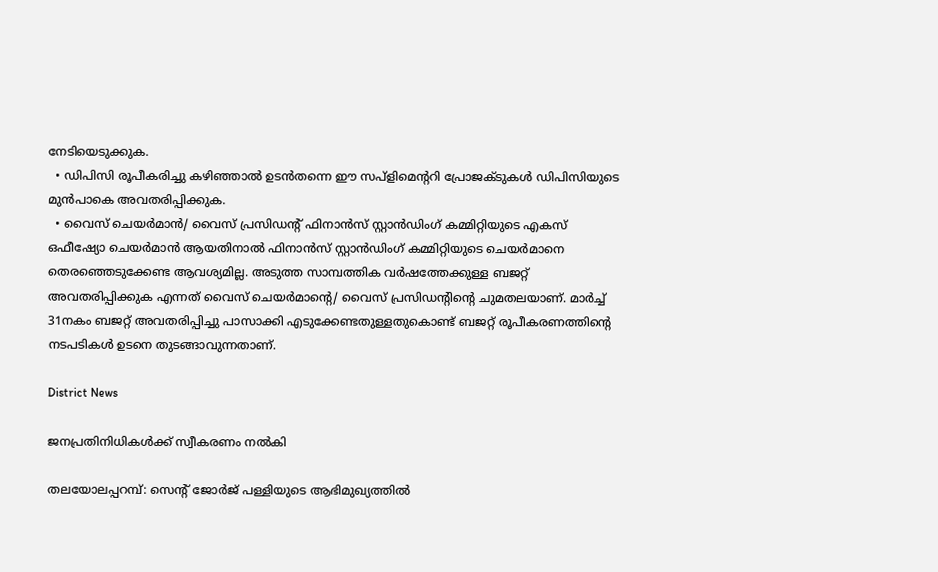നേടിയെടുക്കുക.
  • ഡിപിസി രൂപീകരിച്ചു കഴിഞ്ഞാൽ ഉടൻതന്നെ ഈ സപ്ളിമെന്‍ററി പ്രോജക്ടുകൾ ഡിപിസിയുടെ മുൻപാകെ അവതരിപ്പിക്കുക.
  • വൈസ് ചെയർമാൻ/ വൈസ് പ്രസിഡന്‍റ് ഫിനാൻസ് സ്റ്റാൻഡിംഗ് കമ്മിറ്റിയുടെ എകസ് ഒഫീഷ്യോ ചെയർമാൻ ആയതിനാൽ ഫിനാൻസ് സ്റ്റാൻഡിംഗ് കമ്മിറ്റിയുടെ ചെയർമാനെ തെരഞ്ഞെടുക്കേണ്ട ആവശ്യമില്ല. അടുത്ത സാമ്പത്തിക വർഷത്തേക്കുള്ള ബജറ്റ് അവതരിപ്പിക്കുക എന്നത് വൈസ് ചെയർമാന്‍റെ/ വൈസ് പ്രസിഡന്‍റിന്‍റെ ചുമതലയാണ്. മാർച്ച് 31നകം ബജറ്റ് അവതരിപ്പിച്ചു പാസാക്കി എടുക്കേണ്ടതുള്ളതുകൊണ്ട് ബജറ്റ് രൂപീകരണത്തിന്‍റെ നടപടികൾ ഉടനെ തുടങ്ങാവുന്നതാണ്.

District News

ജനപ്രതിനിധികൾക്ക് സ്വീകരണം നൽകി

തലയോലപ്പറമ്പ്: സെന്‍റ് ജോർജ് പള്ളിയുടെ ആഭിമുഖ്യത്തിൽ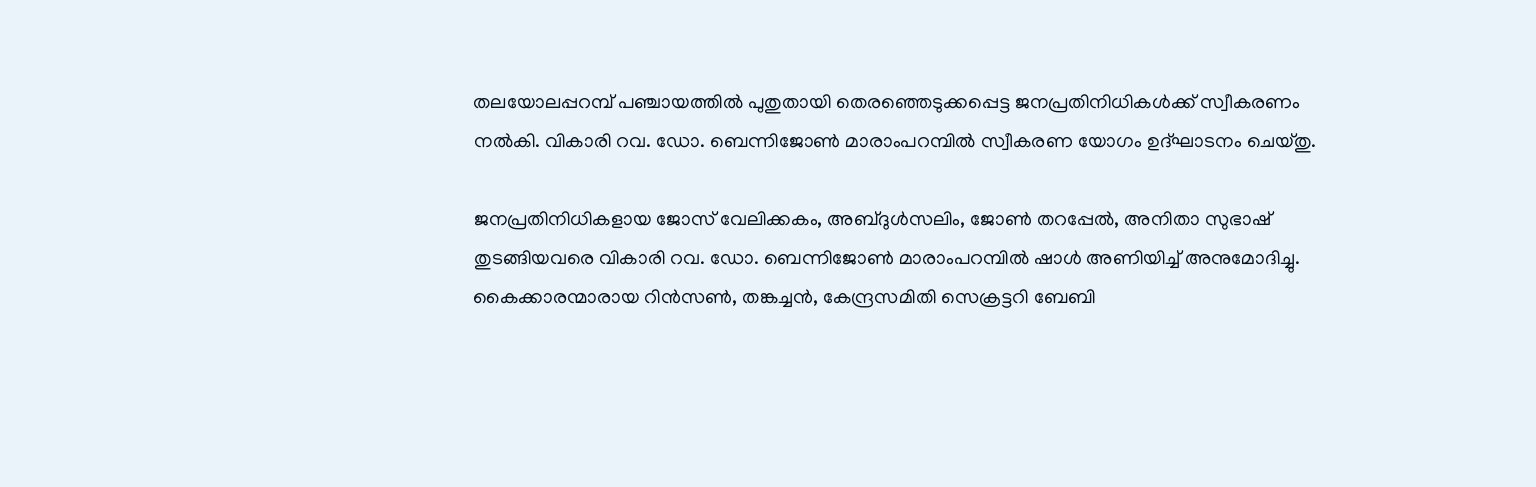തലയോലപ്പറമ്പ് പഞ്ചായത്തിൽ പുതുതായി തെരഞ്ഞെടുക്കപ്പെട്ട ജനപ്രതിനിധികൾക്ക് സ്വീകരണം നൽകി. വികാരി റവ. ഡോ. ബെന്നിജോൺ മാരാംപറമ്പിൽ സ്വീകരണ യോഗം ഉദ്ഘാടനം ചെയ്തു.

ജനപ്രതിനിധികളായ ജോസ് വേലിക്കകം, അബ്ദുൾസലിം, ജോൺ തറപ്പേൽ, അനിതാ സുഭാഷ് തുടങ്ങിയവരെ വികാരി റവ. ഡോ. ബെന്നിജോൺ മാരാംപറമ്പിൽ ഷാൾ അണിയിച്ച് അനുമോദിച്ചു. കൈക്കാരന്മാരായ റിൻസൺ, തങ്കച്ചൻ, കേന്ദ്രസമിതി സെക്രട്ടറി ബേബി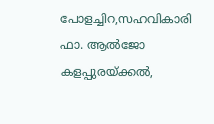പോളച്ചിറ,സഹവികാരി ഫാ. ആൽജോ കളപ്പുരയ്ക്കൽ,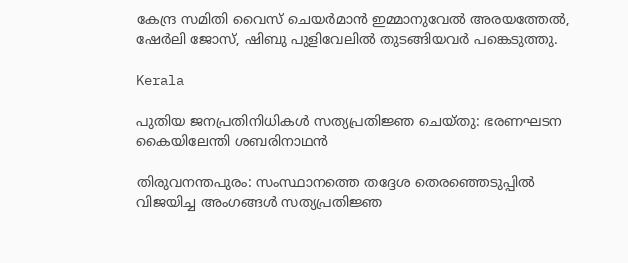കേന്ദ്ര സമിതി വൈസ് ചെയർമാൻ ഇമ്മാനുവേൽ അരയത്തേൽ, ഷേർലി ജോസ്, ഷിബു പുളിവേലിൽ തുടങ്ങിയവർ പങ്കെടുത്തു.

Kerala

പുതിയ ജനപ്രതിനിധികൾ സത്യപ്രതിജ്ഞ ചെയ്തു: ഭരണഘടന കൈയിലേന്തി ശബരിനാഥൻ

തിരുവനന്തപുരം: സംസ്ഥാനത്തെ തദ്ദേശ തെരഞ്ഞെടുപ്പിൽ വിജയിച്ച അംഗങ്ങൾ സത്യപ്രതിജ്ഞ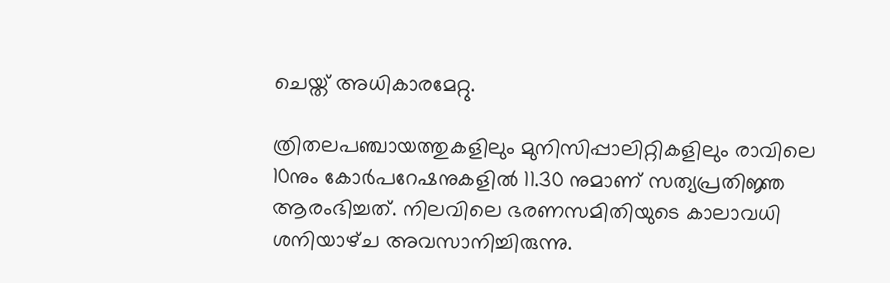ചെയ്ത് അധികാരമേറ്റു.

ത്രിതലപഞ്ചായത്തുകളിലും മുനിസിപ്പാലിറ്റികളിലും രാവിലെ 10നും കോർപറേഷനുകളിൽ 11.30 നുമാണ് സത്യപ്രതിജ്ഞ ആരംഭിച്ചത്. നിലവിലെ ഭരണസമിതിയുടെ കാലാവധി ശനിയാഴ്‌ച അവസാനിച്ചിരുന്നു.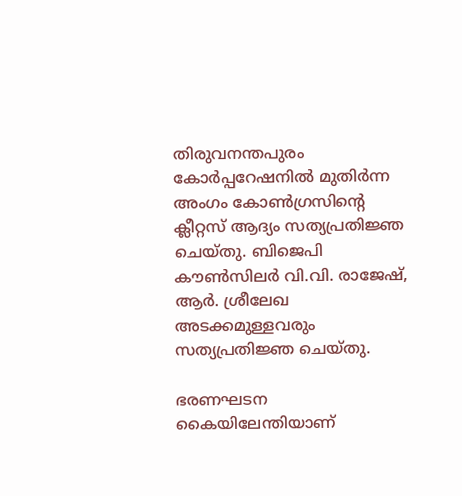തിരുവനന്തപുരം കോര്‍പ്പറേഷനിൽ മുതിർന്ന അംഗം കോൺഗ്രസിന്‍റെ ക്ലീറ്റസ് ആദ്യം സത്യപ്രതിജ്ഞ ചെയ്തു. ബിജെപി കൗണ്‍സിലര്‍ വി.വി. രാജേഷ്, ആര്‍. ശ്രീലേഖ അടക്കമുള്ളവരും സത്യപ്രതിജ്ഞ ചെയ്തു.

ഭരണഘടന കൈയിലേന്തിയാണ്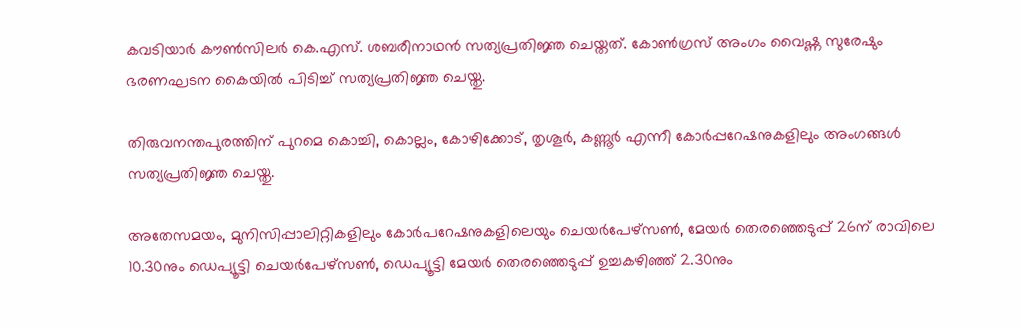കവടിയാര്‍ കൗണ്‍സിലര്‍ കെ.എസ്. ശബരീനാഥൻ സത്യപ്രതിജ്ഞ ചെയ്തത്. കോൺഗ്രസ് അംഗം വൈഷ്ണ സുരേഷും ഭരണഘടന കൈയിൽ പിടിച്ച് സത്യപ്രതിജ്ഞ ചെയ്തു.

തിരുവനന്തപുരത്തിന് പുറമെ കൊച്ചി, കൊല്ലം, കോഴിക്കോട്, തൃശൂര്‍, കണ്ണൂര്‍ എന്നീ കോര്‍പ്പറേഷനുകളിലും അംഗങ്ങള്‍ സത്യപ്രതിജ്ഞ ചെയ്തു.

അതേസമയം, മുനിസിപ്പാലിറ്റികളിലും കോർപറേഷനുകളിലെയും ചെയർപേഴ്സൺ, മേയർ തെരഞ്ഞെടുപ്പ് 26ന് രാവിലെ 10.30നും ഡെപ്യൂട്ടി ചെയർപേഴ്സൺ, ഡെപ്യൂട്ടി മേയർ തെരഞ്ഞെടുപ്പ് ഉച്ചകഴിഞ്ഞ് 2.30നും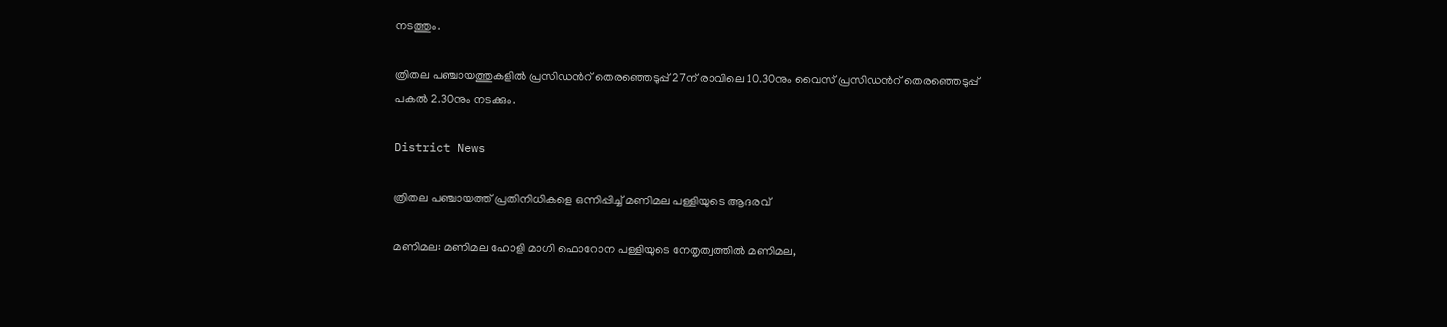നടത്തും.

ത്രിതല പഞ്ചായത്തുകളിൽ പ്രസിഡന്‍റ് തെരഞ്ഞെടുപ്പ് 27ന് രാവിലെ 10.30നും വൈസ് പ്രസിഡന്‍റ് തെരഞ്ഞെടുപ്പ് പകൽ 2.30നും നടക്കും.

District News

ത്രിതല പഞ്ചായത്ത് പ്രതിനിധികളെ ഒന്നിപ്പിച്ച് മണിമല പള്ളിയുടെ ആദരവ്

മണിമല: മണിമല ഹോളി മാഗി ഫൊറോന പള്ളിയുടെ നേതൃത്വത്തിൽ മണിമല,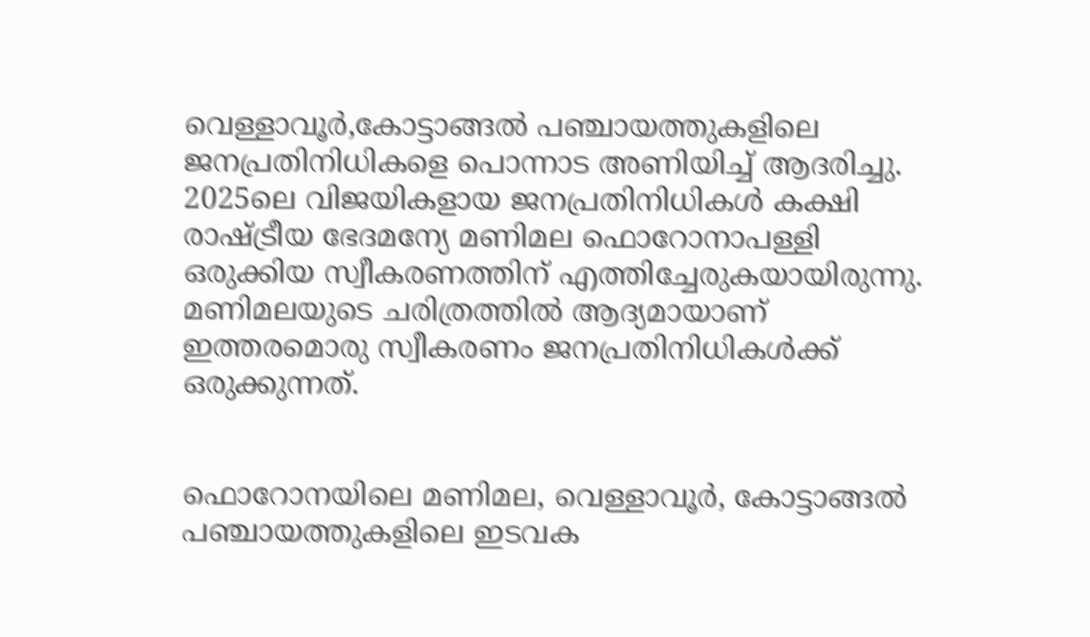വെള്ളാവൂർ,കോട്ടാങ്ങൽ പഞ്ചായത്തുകളിലെ ജനപ്രതിനിധികളെ പൊന്നാട അണിയിച്ച് ആദരിച്ചു. 2025ലെ വിജയികളായ ജനപ്രതിനിധികൾ കക്ഷി രാഷ്ട്രീയ ഭേദമന്യേ മണിമല ഫൊറോനാപള്ളി ഒരുക്കിയ സ്വീകരണത്തിന് എത്തിച്ചേരുകയായിരുന്നു. മണിമലയുടെ ചരിത്രത്തിൽ ആദ്യമായാണ് ഇത്തരമൊരു സ്വീകരണം ജനപ്രതിനിധികൾക്ക് ഒരുക്കുന്നത്.


ഫൊറോനയിലെ മണിമല, വെള്ളാവൂർ, കോട്ടാങ്ങൽ പഞ്ചായത്തുകളിലെ ഇടവക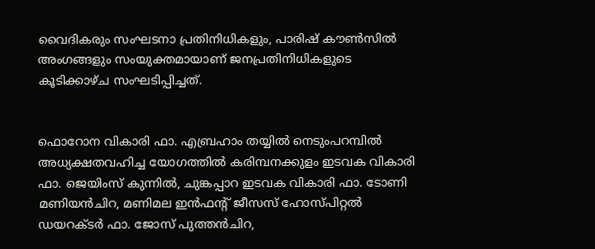വൈദികരും സംഘടനാ പ്രതിനിധികളും, പാരിഷ് കൗൺസിൽ അംഗങ്ങളും സംയുക്തമായാണ് ജനപ്രതിനിധികളുടെ കൂടിക്കാഴ്ച സംഘടിപ്പിച്ചത്.


ഫൊറോന വികാരി ഫാ. എബ്രഹാം തയ്യിൽ നെടുംപറമ്പിൽ അധ്യക്ഷതവഹിച്ച യോഗത്തിൽ കരിമ്പനക്കുളം ഇടവക വികാരി ഫാ. ജെയിംസ് കുന്നിൽ, ചുങ്കപ്പാറ ഇടവക വികാരി ഫാ. ടോണി മണിയൻചിറ, മണിമല ഇൻഫന്‍റ് ജീസസ് ഹോസ്പിറ്റൽ ഡയറക്ടർ ഫാ. ജോസ് പുത്തൻചിറ,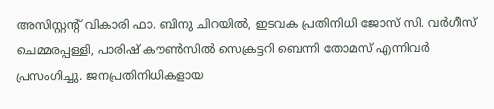അസിസ്റ്റന്‍റ് വികാരി ഫാ. ബിനു ചിറയിൽ, ഇടവക പ്രതിനിധി ജോസ് സി. വർഗീസ് ചെമ്മരപ്പള്ളി, പാരിഷ് കൗൺസിൽ സെക്രട്ടറി ബെന്നി തോമസ് എന്നിവർ പ്രസംഗിച്ചു. ജനപ്രതിനിധികളായ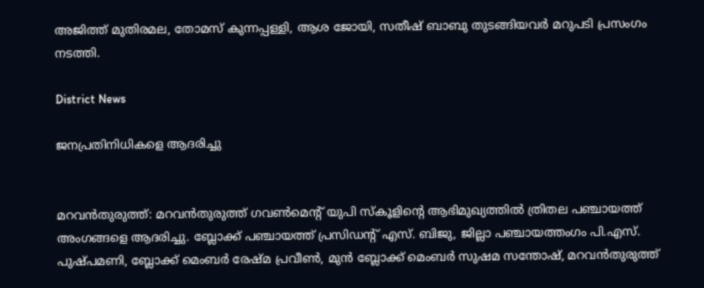അജിത്ത് മുതിരമല, തോമസ് കുന്നപ്പള്ളി, ആശ ജോയി, സതീഷ് ബാബു തുടങ്ങിയവർ മറുപടി പ്രസംഗം നടത്തി.

District News

ജനപ്രതിനിധികളെ ആദരിച്ചു


മറവൻതുരുത്ത്: മറവൻതുരുത്ത് ഗവൺമെന്‍റ് യുപി സ്കൂളിന്‍റെ ആഭിമുഖ്യത്തിൽ ത്രിതല പഞ്ചായത്ത് അംഗങ്ങളെ ആദരിച്ചു. ബ്ലോക്ക്‌ പഞ്ചായത്ത്‌ പ്രസിഡന്‍റ് എസ്. ബിജു, ജില്ലാ പഞ്ചായത്തംഗം പി.എസ്. പുഷ്പമണി, ബ്ലോക്ക്‌ മെംബർ രേഷ്മ പ്രവീൺ, മുൻ ബ്ലോക്ക്‌ മെംബർ സുഷമ സന്തോഷ്‌, മറവൻതുരുത്ത്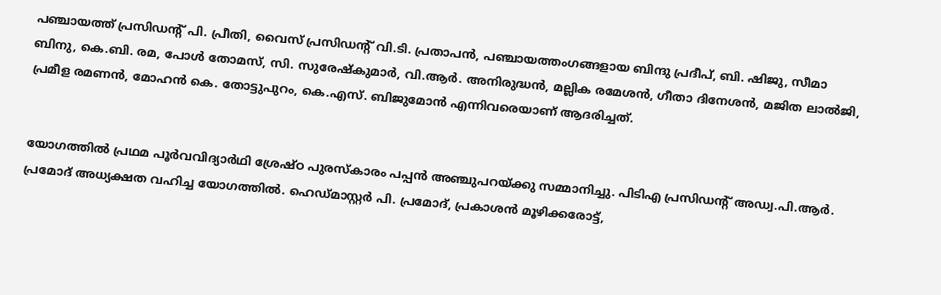പഞ്ചായത്ത്‌ പ്രസിഡന്‍റ് പി. പ്രീതി, വൈസ് പ്രസിഡന്‍റ് വി.ടി. പ്രതാപൻ, പഞ്ചായത്തംഗങ്ങളായ ബിന്ദു പ്രദീപ്, ബി. ഷിജു, സീമാ ബിനു, കെ.ബി. രമ, പോൾ തോമസ്, സി. സുരേഷ്‌കുമാർ, വി.ആർ. അനിരുദ്ധൻ, മല്ലിക രമേശൻ, ഗീതാ ദിനേശൻ, മജിത ലാൽജി, പ്രമീള രമണൻ, മോഹൻ കെ. തോട്ടുപുറം, കെ.എസ്. ബിജുമോൻ എന്നിവരെയാണ് ആദരിച്ചത്.


യോഗത്തിൽ‌ പ്രഥമ പൂർവവിദ്യാർഥി ശ്രേഷ്ഠ പുരസ്‌കാരം പപ്പൻ അഞ്ചുപറയ്ക്കു സമ്മാനിച്ചു. പിടിഎ പ്രസിഡന്‍റ് അഡ്വ.പി.ആർ. പ്രമോദ് അധ്യക്ഷത വഹിച്ച യോഗത്തിൽ. ഹെഡ്മാസ്റ്റർ പി. പ്രമോദ്, പ്രകാശൻ മൂഴിക്കരോട്ട്,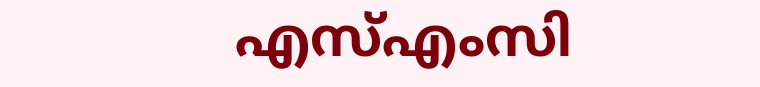എസ്എംസി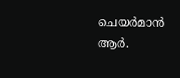ചെയർമാൻ ആർ.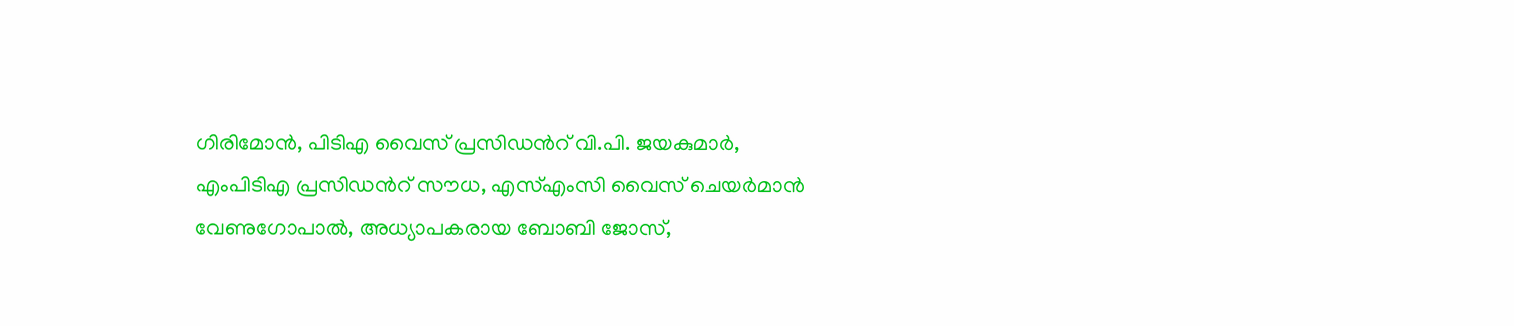ഗിരിമോൻ, പിടിഎ വൈസ് പ്രസിഡന്‍റ് വി.പി. ജയകുമാർ, എംപിടിഎ പ്രസിഡന്‍റ് സൗധ, എസ്എംസി വൈസ് ചെയർമാൻ വേണുഗോപാൽ, അധ്യാപകരായ ബോബി ജോസ്,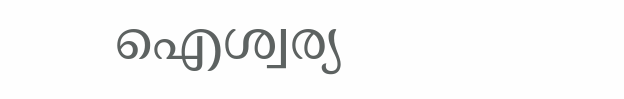ഐശ്വര്യ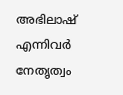അഭിലാഷ് എന്നിവർ നേതൃത്വം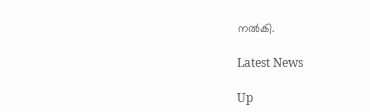നൽകി.

Latest News

Up